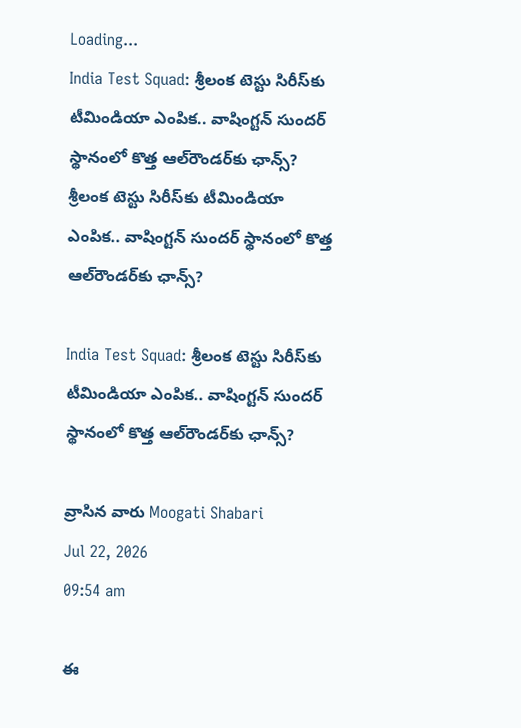Loading...
India Test Squad: శ్రీలంక టెస్టు సిరీస్‌కు టీమిండియా ఎంపిక.. వాషింగ్టన్ సుందర్ స్థానంలో కొత్త ఆల్‌రౌండర్‌కు ఛాన్స్?
శ్రీలంక టెస్టు సిరీస్‌కు టీమిండియా ఎంపిక.. వాషింగ్టన్ సుందర్ స్థానంలో కొత్త ఆల్‌రౌండర్‌కు ఛాన్స్?

India Test Squad: శ్రీలంక టెస్టు సిరీస్‌కు టీమిండియా ఎంపిక.. వాషింగ్టన్ సుందర్ స్థానంలో కొత్త ఆల్‌రౌండర్‌కు ఛాన్స్?

వ్రాసిన వారు Moogati Shabari
Jul 22, 2026
09:54 am

ఈ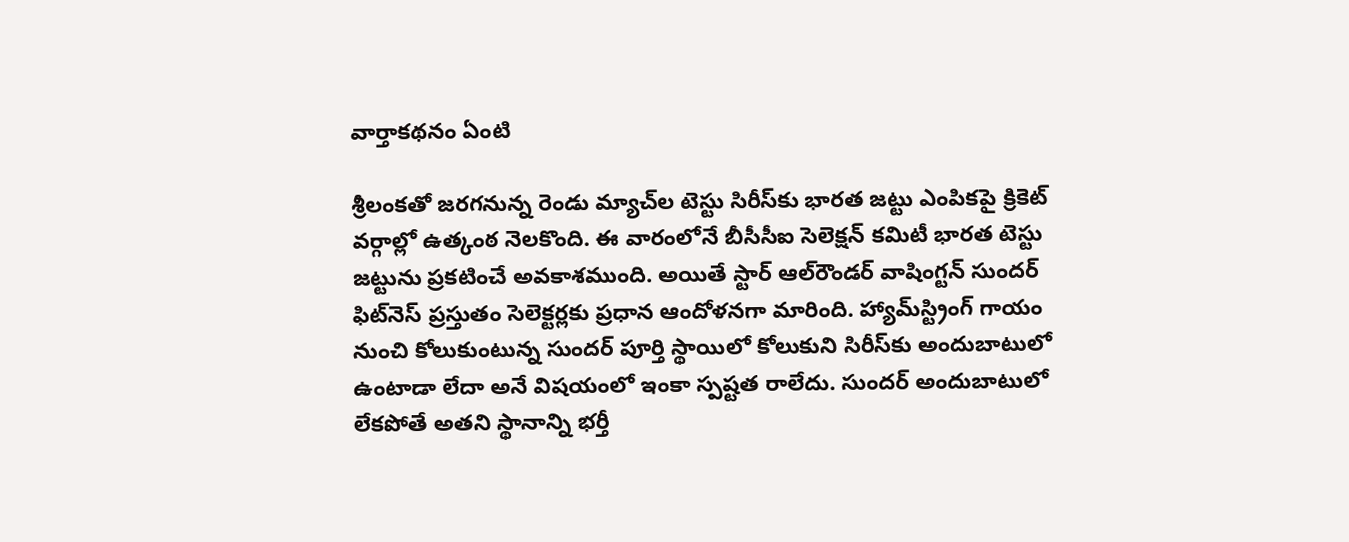వార్తాకథనం ఏంటి

శ్రీలంకతో జరగనున్న రెండు మ్యాచ్‌ల టెస్టు సిరీస్‌కు భారత జట్టు ఎంపికపై క్రికెట్ వర్గాల్లో ఉత్కంఠ నెలకొంది. ఈ వారంలోనే బీసీసీఐ సెలెక్షన్ కమిటీ భారత టెస్టు జట్టును ప్రకటించే అవకాశముంది. అయితే స్టార్ ఆల్‌రౌండర్ వాషింగ్టన్ సుందర్ ఫిట్‌నెస్ ప్రస్తుతం సెలెక్టర్లకు ప్రధాన ఆందోళనగా మారింది. హ్యామ్‌స్ట్రింగ్ గాయం నుంచి కోలుకుంటున్న సుందర్ పూర్తి స్థాయిలో కోలుకుని సిరీస్‌కు అందుబాటులో ఉంటాడా లేదా అనే విషయంలో ఇంకా స్పష్టత రాలేదు. సుందర్ అందుబాటులో లేకపోతే అతని స్థానాన్ని భర్తీ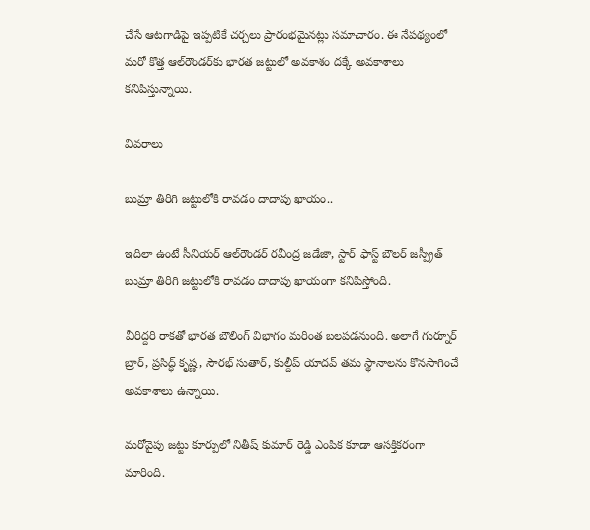చేసే ఆటగాడిపై ఇప్పటికే చర్చలు ప్రారంభమైనట్లు సమాచారం. ఈ నేపథ్యంలో మరో కొత్త ఆల్‌రౌండర్‌కు భారత జట్టులో అవకాశం దక్కే అవకాశాలు కనిపిస్తున్నాయి.

వివరాలు

బుమ్రా తిరిగి జట్టులోకి రావడం దాదాపు ఖాయం..

ఇదిలా ఉంటే సీనియర్ ఆల్‌రౌండర్ రవీంద్ర జడేజా, స్టార్ ఫాస్ట్ బౌలర్ జస్ప్రీత్ బుమ్రా తిరిగి జట్టులోకి రావడం దాదాపు ఖాయంగా కనిపిస్తోంది.

వీరిద్దరి రాకతో భారత బౌలింగ్ విభాగం మరింత బలపడనుంది. అలాగే గుర్నూర్ బ్రార్, ప్రసిద్ధ్ కృష్ణ, సౌరభ్ సుతార్, కుల్దీప్ యాదవ్ తమ స్థానాలను కొనసాగించే అవకాశాలు ఉన్నాయి.

మరోవైపు జట్టు కూర్పులో నితీష్ కుమార్ రెడ్డి ఎంపిక కూడా ఆసక్తికరంగా మారింది.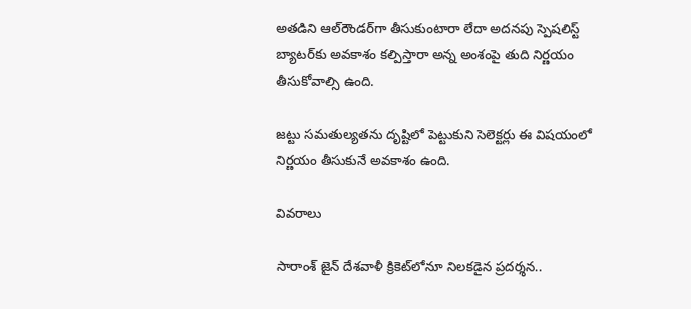అతడిని ఆల్‌రౌండర్‌గా తీసుకుంటారా లేదా అదనపు స్పెషలిస్ట్ బ్యాటర్‌కు అవకాశం కల్పిస్తారా అన్న అంశంపై తుది నిర్ణయం తీసుకోవాల్సి ఉంది.

జట్టు సమతుల్యతను దృష్టిలో పెట్టుకుని సెలెక్టర్లు ఈ విషయంలో నిర్ణయం తీసుకునే అవకాశం ఉంది.

వివరాలు

సారాంశ్ జైన్ దేశవాళీ క్రికెట్‌లోనూ నిలకడైన ప్రదర్శన..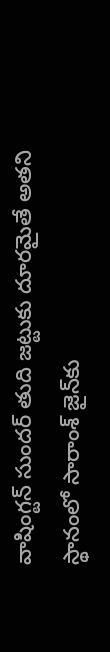వాషింగ్టన్ సుందర్ తుది జట్టుకు దూరమైతే అతని స్థానంలో సారాంశ్ జైన్‌కు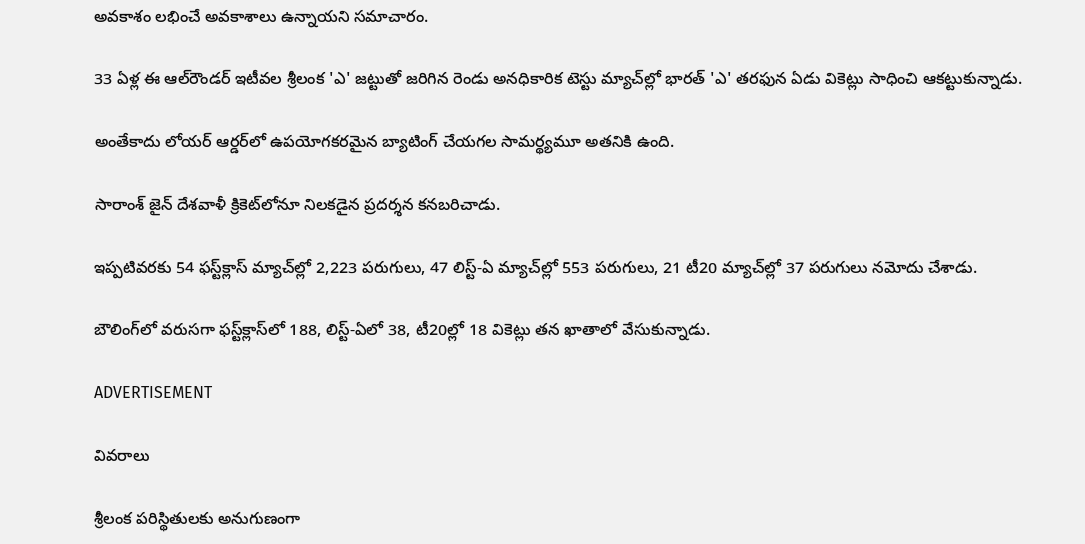అవకాశం లభించే అవకాశాలు ఉన్నాయని సమాచారం.

33 ఏళ్ల ఈ ఆల్‌రౌండర్ ఇటీవల శ్రీలంక 'ఎ' జట్టుతో జరిగిన రెండు అనధికారిక టెస్టు మ్యాచ్‌ల్లో భారత్ 'ఎ' తరఫున ఏడు వికెట్లు సాధించి ఆకట్టుకున్నాడు.

అంతేకాదు లోయర్ ఆర్డర్‌లో ఉపయోగకరమైన బ్యాటింగ్ చేయగల సామర్థ్యమూ అతనికి ఉంది.

సారాంశ్ జైన్ దేశవాళీ క్రికెట్‌లోనూ నిలకడైన ప్రదర్శన కనబరిచాడు.

ఇప్పటివరకు 54 ఫస్ట్‌క్లాస్ మ్యాచ్‌ల్లో 2,223 పరుగులు, 47 లిస్ట్-ఏ మ్యాచ్‌ల్లో 553 పరుగులు, 21 టీ20 మ్యాచ్‌ల్లో 37 పరుగులు నమోదు చేశాడు.

బౌలింగ్‌లో వరుసగా ఫస్ట్‌క్లాస్‌లో 188, లిస్ట్-ఏలో 38, టీ20ల్లో 18 వికెట్లు తన ఖాతాలో వేసుకున్నాడు.

ADVERTISEMENT

వివరాలు

శ్రీలంక పరిస్థితులకు అనుగుణంగా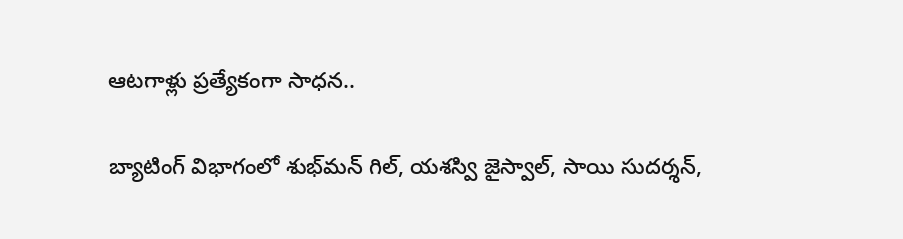ఆటగాళ్లు ప్రత్యేకంగా సాధన..

బ్యాటింగ్ విభాగంలో శుభ్‌మన్ గిల్, యశస్వి జైస్వాల్, సాయి సుదర్శన్,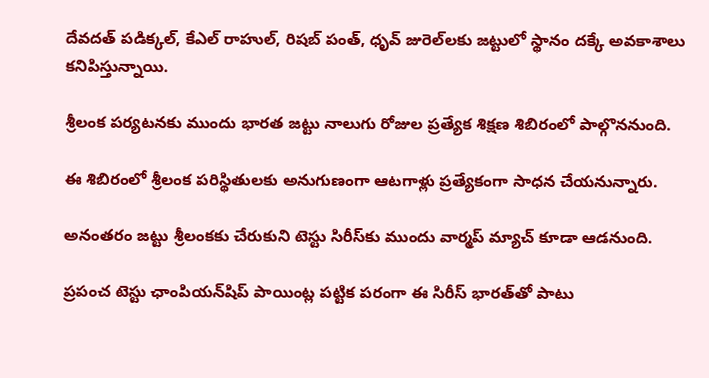దేవదత్ పడిక్కల్, కేఎల్ రాహుల్, రిషబ్ పంత్, ధృవ్ జురెల్‌లకు జట్టులో స్థానం దక్కే అవకాశాలు కనిపిస్తున్నాయి.

శ్రీలంక పర్యటనకు ముందు భారత జట్టు నాలుగు రోజుల ప్రత్యేక శిక్షణ శిబిరంలో పాల్గొననుంది.

ఈ శిబిరంలో శ్రీలంక పరిస్థితులకు అనుగుణంగా ఆటగాళ్లు ప్రత్యేకంగా సాధన చేయనున్నారు.

అనంతరం జట్టు శ్రీలంకకు చేరుకుని టెస్టు సిరీస్‌కు ముందు వార్మప్ మ్యాచ్ కూడా ఆడనుంది.

ప్రపంచ టెస్టు ఛాంపియన్‌షిప్ పాయింట్ల పట్టిక పరంగా ఈ సిరీస్ భారత్‌తో పాటు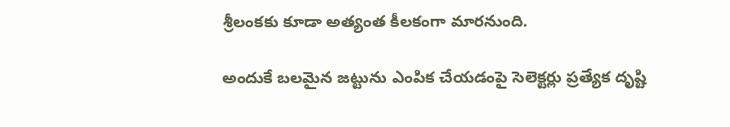శ్రీలంకకు కూడా అత్యంత కీలకంగా మారనుంది.

అందుకే బలమైన జట్టును ఎంపిక చేయడంపై సెలెక్టర్లు ప్రత్యేక దృష్టి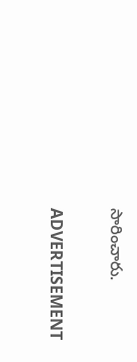సారించారు.

ADVERTISEMENT